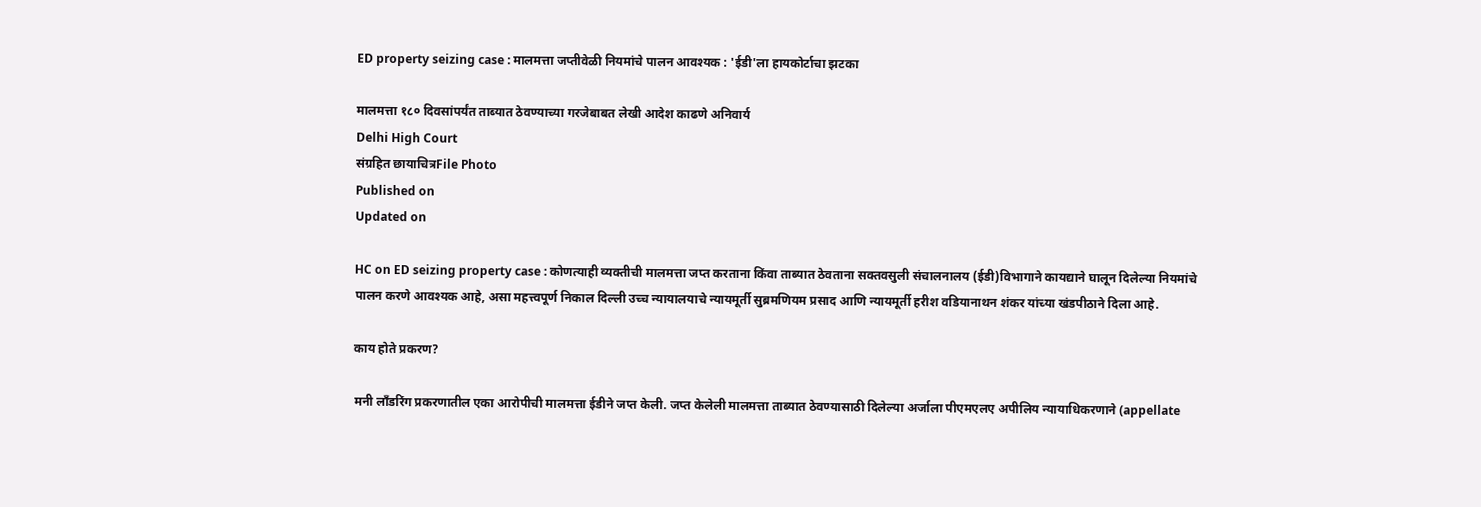ED property seizing case : मालमत्ता जप्‍तीवेळी नियमांचे पालन आवश्‍यक : 'ईडी'ला हायकोर्टाचा झटका

मालमत्ता १८० दिवसांपर्यंत ताब्यात ठेवण्याच्‍या गरजेबाबत लेखी आदेश काढणे अनिवार्य
Delhi High Court
संग्रहित छायाचित्रFile Photo
Published on
Updated on

HC on ED seizing property case : कोणत्‍याही व्यक्तीची मालमत्ता जप्त करताना किंवा ताब्यात ठेवताना सक्तवसुली संचालनालय (ईडी)विभागाने कायद्याने घालून दिलेल्या नियमांचे पालन करणे आवश्यक आहे, असा महत्त्‍वपूर्ण निकाल दिल्‍ली उच्‍च न्‍यायालयाचे न्यायमूर्ती सुब्रमणियम प्रसाद आणि न्यायमूर्ती हरीश वडियानाथन शंकर यांच्या खंडपीठाने दिला आहे.

काय होते प्रकरण?

मनी लाँडरिंग प्रकरणातील एका आरोपीची मालमत्ता ईडीने जप्‍त केली. जप्त केलेली मालमत्ता ताब्यात ठेवण्यासाठी दिलेल्या अर्जाला पीएमएलए अपीलिय न्यायाधिकरणाने (appellate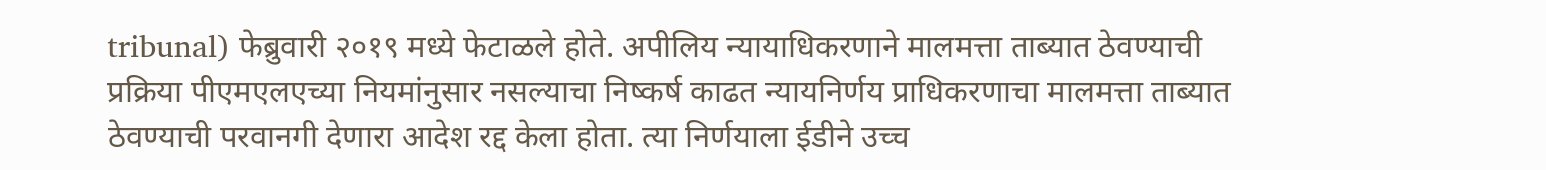tribunal) फेब्रुवारी २०१९ मध्ये फेटाळले होते. अपीलिय न्यायाधिकरणाने मालमत्ता ताब्यात ठेवण्याची प्रक्रिया पीएमएलएच्या नियमांनुसार नसल्याचा निष्कर्ष काढत न्यायनिर्णय प्राधिकरणाचा मालमत्ता ताब्यात ठेवण्याची परवानगी देणारा आदेश रद्द केला होता. त्या निर्णयाला ईडीने उच्‍च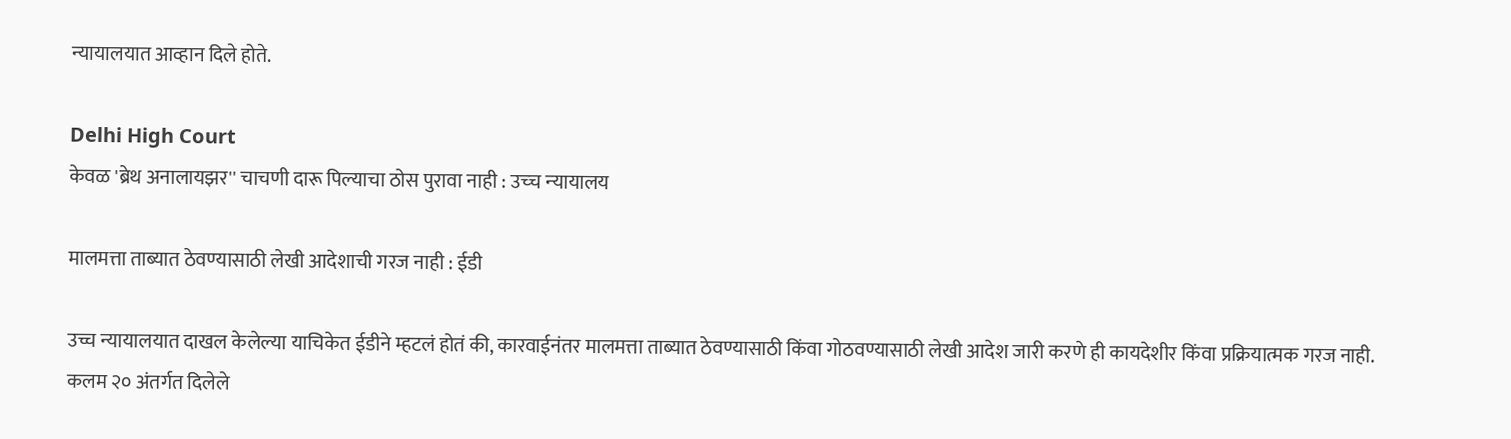न्‍यायालयात आव्हान दिले होते.

Delhi High Court
केवळ 'ब्रेथ अनालायझर'' चाचणी दारू पिल्याचा ठोस पुरावा नाही : उच्‍च न्‍यायालय

मालमत्ता ताब्‍यात ठेवण्‍यासाठी लेखी आदेशाची गरज नाही : ईडी

उच्च न्यायालयात दाखल केलेल्या याचिकेत ईडीने म्‍हटलं होतं की, कारवाईनंतर मालमत्ता ताब्यात ठेवण्यासाठी किंवा गोठवण्यासाठी लेखी आदेश जारी करणे ही कायदेशीर किंवा प्रक्रियात्मक गरज नाही. कलम २० अंतर्गत दिलेले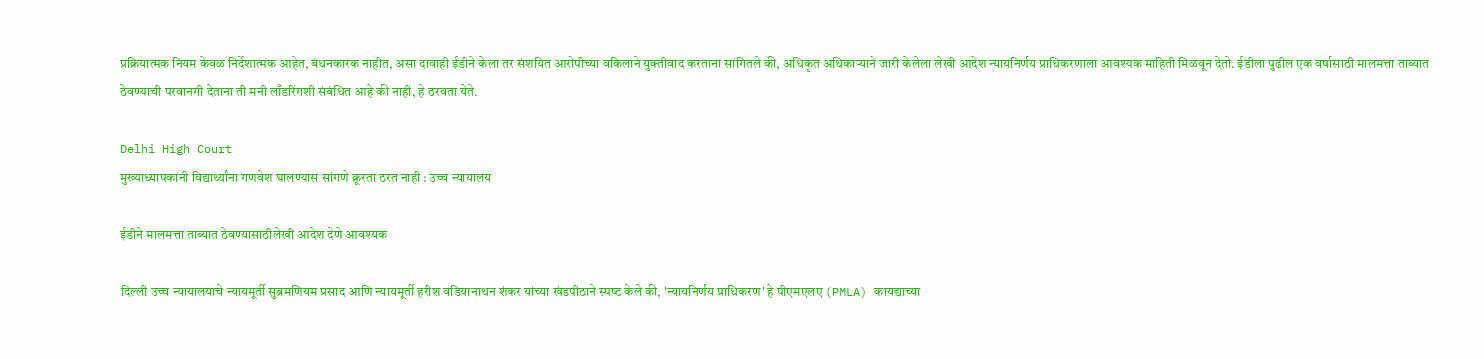प्रक्रियात्मक नियम केवळ निर्देशात्मक आहेत, बंधनकारक नाहीत, असा दावाही ईडीने केला तर संशयित आरोपीच्या वकिलाने युक्‍तीवाद करताना सांगितले की, अधिकृत अधिकाऱ्याने जारी केलेला लेखी आदेश न्यायनिर्णय प्राधिकरणाला आवश्यक माहिती मिळवून देतो. ईडीला पुढील एक वर्षासाठी मालमत्ता ताब्यात ठेवण्याची परवानगी देताना ती मनी लाँडरिंगशी संबंधित आहे की नाही, हे ठरवता येते.

Delhi High Court
मुख्याध्यापकांनी विद्यार्थ्यांना गणवेश घालण्यास सांगणे क्रूरता ठरत नाही : उच्‍च न्‍यायालय

ईडीने मालमत्ता ताब्‍यात ठेवण्‍यासाठीलेखी आदेश देणे आवश्‍यक

दिल्‍ली उच्‍च न्‍यायालयाचे न्यायमूर्ती सुब्रमणियम प्रसाद आणि न्यायमूर्ती हरीश वडियानाथन शंकर यांच्या खंडपीठाने स्‍पष्‍ट केले की, 'न्यायनिर्णय प्राधिकरण' हे पीएमएलए (PMLA) कायद्याच्या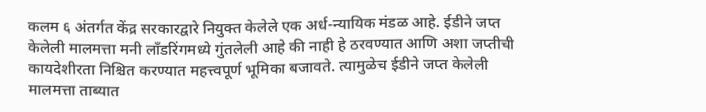कलम ६ अंतर्गत केंद्र सरकारद्वारे नियुक्त केलेले एक अर्ध-न्यायिक मंडळ आहे. ईडीने जप्त केलेली मालमत्ता मनी लाँडरिंगमध्ये गुंतलेली आहे की नाही हे ठरवण्यात आणि अशा जप्तीची कायदेशीरता निश्चित करण्यात महत्त्वपूर्ण भूमिका बजावते. त्‍यामुळेच ईडीने जप्त केलेली मालमत्ता ताब्यात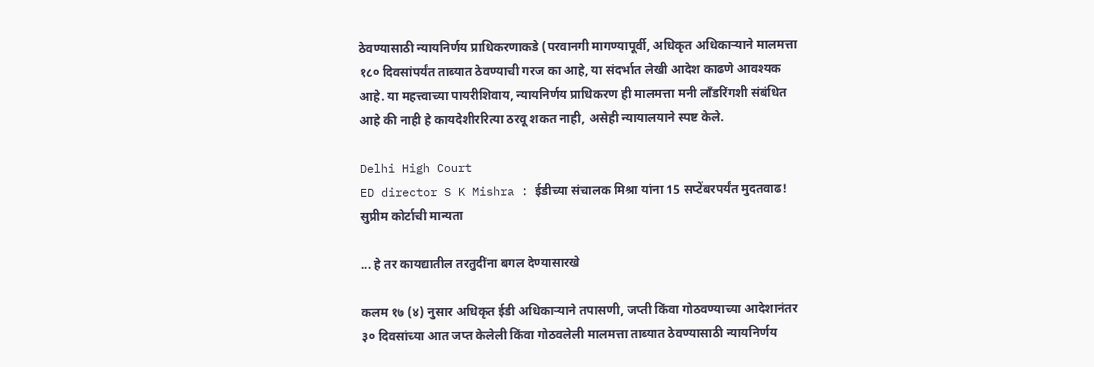ठेवण्यासाठी न्यायनिर्णय प्राधिकरणाकडे (परवानगी मागण्यापूर्वी, अधिकृत अधिकाऱ्याने मालमत्ता १८० दिवसांपर्यंत ताब्यात ठेवण्याची गरज का आहे, या संदर्भात लेखी आदेश काढणे आवश्यक आहे. या महत्त्वाच्या पायरीशिवाय, न्यायनिर्णय प्राधिकरण ही मालमत्ता मनी लाँडरिंगशी संबंधित आहे की नाही हे कायदेशीररित्या ठरवू शकत नाही, असेही न्यायालयाने स्पष्ट केले.

Delhi High Court
ED director S K Mishra : ईडीच्या संचालक मिश्रा यांना 15 सप्टेंबरपर्यंत मुदतवाढ! सुप्रीम कोर्टाची मान्यता

... हे तर कायद्यातील तरतुदींना बगल देण्‍यासारखे

कलम १७ (४) नुसार अधिकृत ईडी अधिकाऱ्याने तपासणी, जप्ती किंवा गोठवण्याच्या आदेशानंतर ३० दिवसांच्या आत जप्त केलेली किंवा गोठवलेली मालमत्ता ताब्यात ठेवण्यासाठी न्यायनिर्णय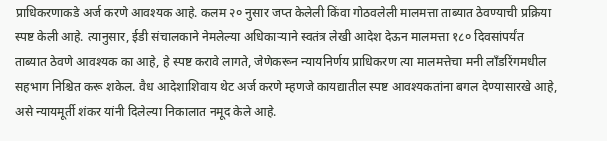प्राधिकरणाकडे अर्ज करणे आवश्यक आहे. कलम २० नुसार जप्त केलेली किंवा गोठवलेली मालमत्ता ताब्यात ठेवण्याची प्रक्रिया स्पष्ट केली आहे. त्यानुसार, ईडी संचालकाने नेमलेल्या अधिकाऱ्याने स्वतंत्र लेखी आदेश देऊन मालमत्ता १८० दिवसांपर्यंत ताब्यात ठेवणे आवश्यक का आहे, हे स्पष्ट करावे लागते, जेणेकरून न्यायनिर्णय प्राधिकरण त्या मालमत्तेचा मनी लाँडरिंगमधील सहभाग निश्चित करू शकेल. वैध आदेशाशिवाय थेट अर्ज करणे म्हणजे कायद्यातील स्पष्ट आवश्यकतांना बगल देण्यासारखे आहे, असे न्यायमूर्ती शंकर यांनी दिलेल्या निकालात नमूद केले आहे.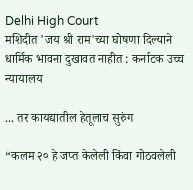Delhi High Court
मशिदीत 'जय श्री राम'च्‍या घोषणा दिल्याने धार्मिक भावना दुखावत नाहीत : कर्नाटक उच्‍च न्‍यायालय

... तर कायद्यातील हेतूलाच सुरुंग

“कलम २० हे जप्त केलेली किंवा गोठवलेली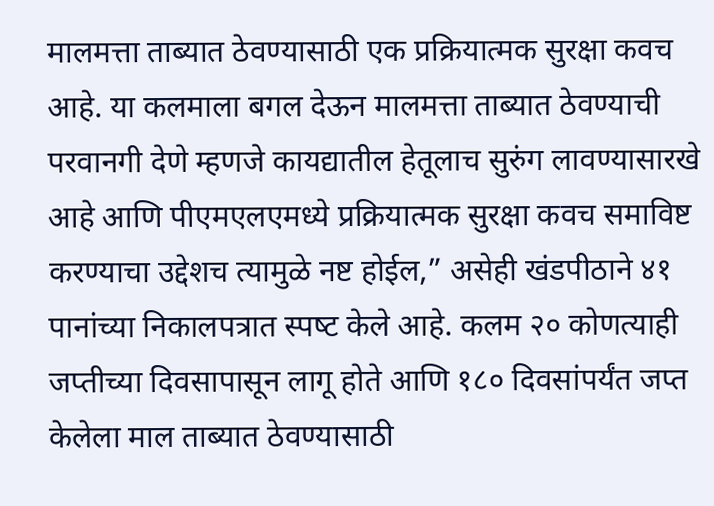मालमत्ता ताब्यात ठेवण्यासाठी एक प्रक्रियात्मक सुरक्षा कवच आहे. या कलमाला बगल देऊन मालमत्ता ताब्यात ठेवण्याची परवानगी देणे म्हणजे कायद्यातील हेतूलाच सुरुंग लावण्यासारखे आहे आणि पीएमएलएमध्ये प्रक्रियात्मक सुरक्षा कवच समाविष्ट करण्याचा उद्देशच त्यामुळे नष्ट होईल,” असेही खंडपीठाने ४१ पानांच्या निकालपत्रात स्‍पष्‍ट केले आहे. कलम २० कोणत्याही जप्तीच्या दिवसापासून लागू होते आणि १८० दिवसांपर्यंत जप्त केलेला माल ताब्यात ठेवण्यासाठी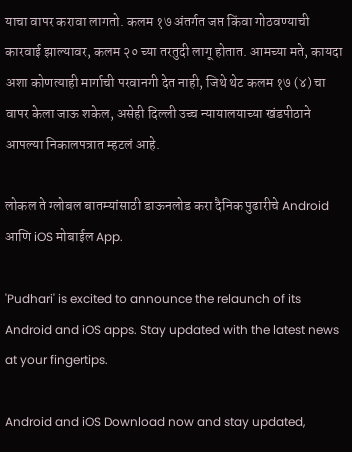याचा वापर करावा लागतो. कलम १७ अंतर्गत जप्त किंवा गोठवण्याची कारवाई झाल्यावर, कलम २० च्या तरतुदी लागू होतात. आमच्या मते, कायदा अशा कोणत्याही मार्गाची परवानगी देत नाही, जिथे थेट कलम १७ (४) चा वापर केला जाऊ शकेल, असेही दिल्‍ली उच्‍च न्‍यायालयाच्‍या खंडपीठाने आपल्‍या निकालपत्रात म्‍हटलं आहे.

लोकल ते ग्लोबल बातम्यांसाठी डाऊनलोड करा दैनिक पुढारीचे Android आणि iOS मोबाईल App.

'Pudhari' is excited to announce the relaunch of its Android and iOS apps. Stay updated with the latest news at your fingertips.

Android and iOS Download now and stay updated,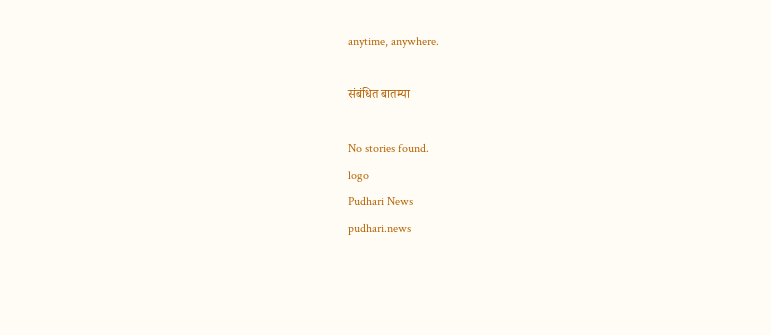anytime, anywhere.

संबंधित बातम्या

No stories found.
logo
Pudhari News
pudhari.news